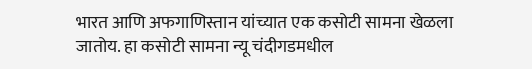भारत आणि अफगाणिस्तान यांच्यात एक कसोटी सामना खेळला जातोय. हा कसोटी सामना न्यू चंदीगडमधील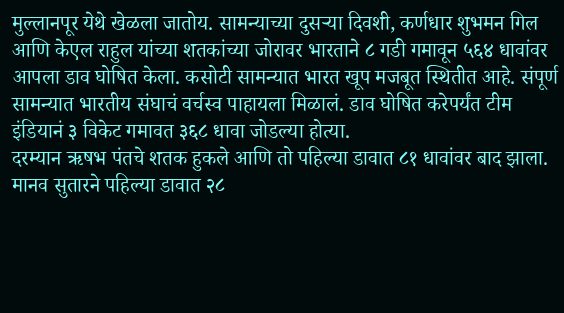मुल्लानपूर येथे खेळला जातोय. सामन्याच्या दुसऱ्या दिवशी, कर्णधार शुभमन गिल आणि केएल राहुल यांच्या शतकांच्या जोरावर भारताने ८ गडी गमावून ५६४ धावांवर आपला डाव घोषित केला. कसोटी सामन्यात भारत खूप मजबूत स्थितीत आहे. संपूर्ण सामन्यात भारतीय संघाचं वर्चस्व पाहायला मिळालं. डाव घोषित करेपर्यंत टीम इंडियानं ३ विकेट गमावत ३६८ धावा जोडल्या होत्या.
दरम्यान ऋषभ पंतचे शतक हुकले आणि तो पहिल्या डावात ८१ धावांवर बाद झाला. मानव सुतारने पहिल्या डावात २८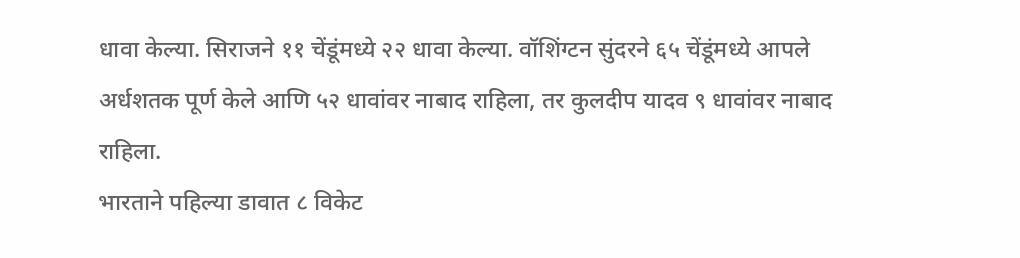धावा केल्या. सिराजने ११ चेंडूंमध्ये २२ धावा केल्या. वॉशिंग्टन सुंदरने ६५ चेंडूंमध्ये आपले अर्धशतक पूर्ण केले आणि ५२ धावांवर नाबाद राहिला, तर कुलदीप यादव ९ धावांवर नाबाद राहिला.
भारताने पहिल्या डावात ८ विकेट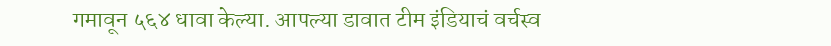गमावून ५६४ धावा केल्या. आपल्या डावात टीम इंडियाचं वर्चस्व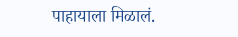पाहायाला मिळालं.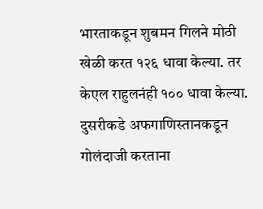भारताकडून शुबमन गिलने मोठी खेळी करत १२६ धावा केल्या. तर केएल राहुलनंही १०० धावा केल्या. दुसरीकडे अफगाणिस्तानकडून गोलंदाजी करताना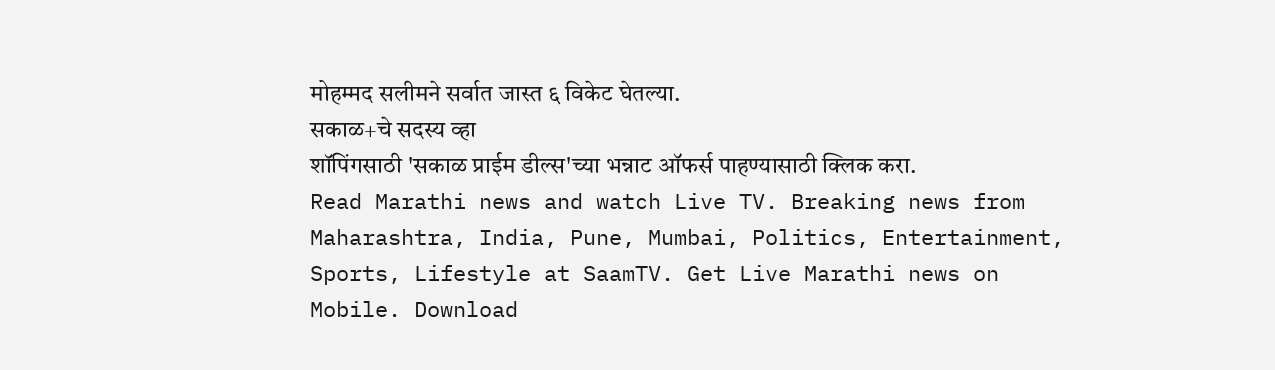मोहम्मद सलीमने सर्वात जास्त ६ विकेट घेतल्या.
सकाळ+चे सदस्य व्हा
शॉपिंगसाठी 'सकाळ प्राईम डील्स'च्या भन्नाट ऑफर्स पाहण्यासाठी क्लिक करा.
Read Marathi news and watch Live TV. Breaking news from Maharashtra, India, Pune, Mumbai, Politics, Entertainment, Sports, Lifestyle at SaamTV. Get Live Marathi news on Mobile. Download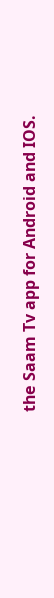the Saam Tv app for Android and IOS.